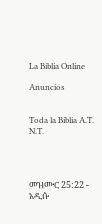La Biblia Online

Anuncios


Toda la Biblia A.T. N.T.




መዝሙር 25:22 - አዲሱ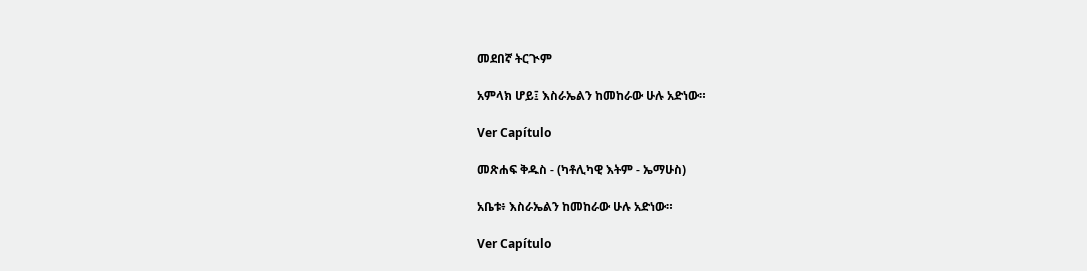መደበኛ ትርጒም

አምላክ ሆይ፤ እስራኤልን ከመከራው ሁሉ አድነው።

Ver Capítulo

መጽሐፍ ቅዱስ - (ካቶሊካዊ እትም - ኤማሁስ)

አቤቱ፥ እስራኤልን ከመከራው ሁሉ አድነው።

Ver Capítulo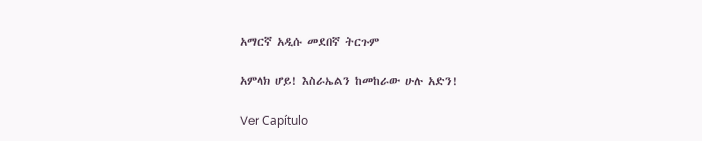አማርኛ አዲሱ መደበኛ ትርጉም

አምላክ ሆይ! እስራኤልን ከመከራው ሁሉ አድን!

Ver Capítulo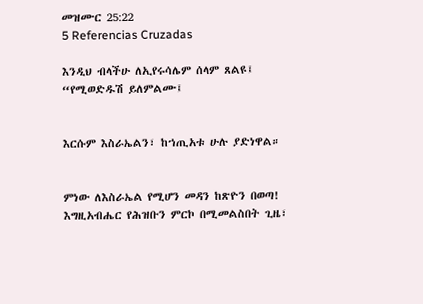መዝሙር 25:22
5 Referencias Cruzadas

እንዲህ ብላችሁ ለኢየሩሳሌም ሰላም ጸልዩ፤ “የሚወድዱሽ ይለምልሙ፤


እርሱም እስራኤልን፣ ከኀጢአቱ ሁሉ ያድነዋል።


ምነው ለእስራኤል የሚሆን መዳን ከጽዮን በወጣ! እግዚአብሔር የሕዝቡን ምርኮ በሚመልስበት ጊዜ፣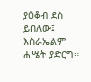ያዕቆብ ደስ ይበለው፤ እስራኤልም ሐሤት ያድርግ።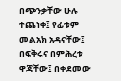በጭንቃቸው ሁሉ ተጨነቀ፤ የፊቱም መልአክ አዳናቸው፤ በፍቅሩና በምሕረቱ ዋጃቸው፤ በቀደመው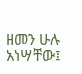ዘመን ሁሉ አነሣቸው፤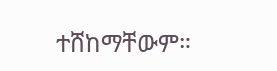ተሸከማቸውም።